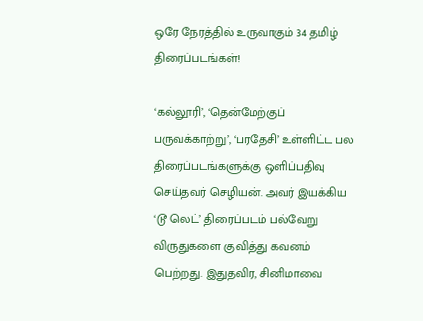ஒரே நேரத்தில் உருவாகும் 34 தமிழ் திரைப்படங்கள்!

‘கல்லூரி’, ‘தென்மேற்குப் பருவக்காற்று’, ‘பரதேசி’ உள்ளிட்ட பல திரைப்படங்களுக்கு ஒளிப்பதிவு செய்தவர் செழியன். அவர் இயக்கிய ‘டூ லெட்’ திரைப்படம் பல்வேறு விருதுகளை குவித்து கவனம் பெற்றது. இதுதவிர, சினிமாவை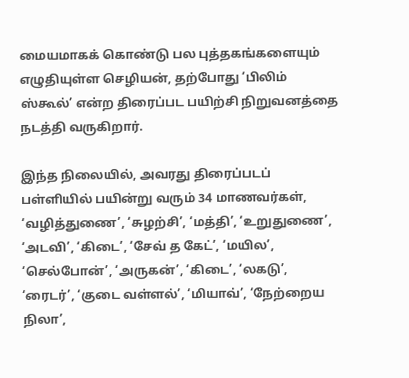மையமாகக் கொண்டு பல புத்தகங்களையும் எழுதியுள்ள செழியன், தற்போது ‘பிலிம் ஸ்கூல்’ என்ற திரைப்பட பயிற்சி நிறுவனத்தை நடத்தி வருகிறார்.

இந்த நிலையில், அவரது திரைப்படப் பள்ளியில் பயின்று வரும் 34 மாணவர்கள், ‘வழித்துணை’, ‘சுழற்சி’, ‘மத்தி’, ‘உறுதுணை’, ‘அடவி’, ‘கிடை’, ‘சேவ் த கேட்’, ‘மயில’, ‘செல்போன்’, ‘அருகன்’, ‘கிடை’, ‘லகடு’, ‘ரைடர்’, ‘குடை வள்ளல்’, ‘மியாவ்’, ‘நேற்றைய நிலா’,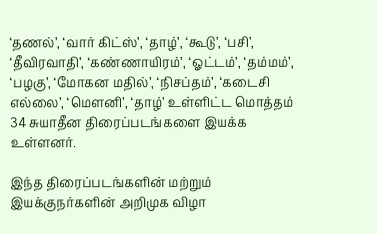‘தணல்’, ‘வார் கிட்ஸ்’, ‘தாழ்’, ‘கூடு’, ‘பசி’, ‘தீவிரவாதி’, ‘கண்ணாயிரம்’, ‘ஓட்டம்’, ‘தம்மம்’, ‘பழகு’, ‘மோகன மதில்’, ‘நிசப்தம்’, ‘கடைசி எல்லை’, ‘மௌனி’, ‘தாழ்’ உள்ளிட்ட மொத்தம் 34 சுயாதீன திரைப்படங்களை இயக்க உள்ளனர்.

இந்த திரைப்படங்களின் மற்றும் இயக்குநர்களின் அறிமுக விழா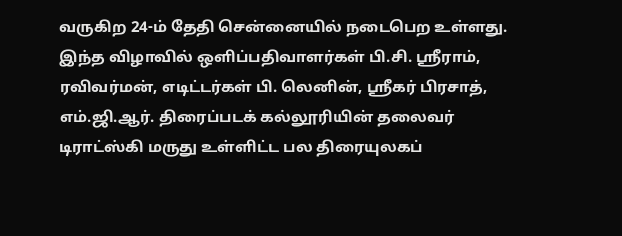வருகிற 24-ம் தேதி சென்னையில் நடைபெற உள்ளது. இந்த விழாவில் ஒளிப்பதிவாளர்கள் பி.சி. ஸ்ரீராம், ரவிவர்மன், எடிட்டர்கள் பி. லெனின், ஸ்ரீகர் பிரசாத், எம்.ஜி.ஆர். திரைப்படக் கல்லூரியின் தலைவர் டிராட்ஸ்கி மருது உள்ளிட்ட பல திரையுலகப்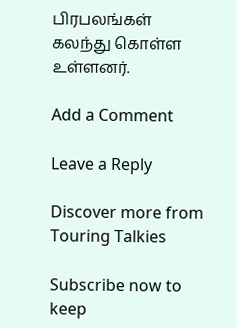பிரபலங்கள் கலந்து கொள்ள உள்ளனர்.

Add a Comment

Leave a Reply

Discover more from Touring Talkies

Subscribe now to keep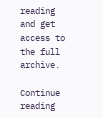reading and get access to the full archive.

Continue reading